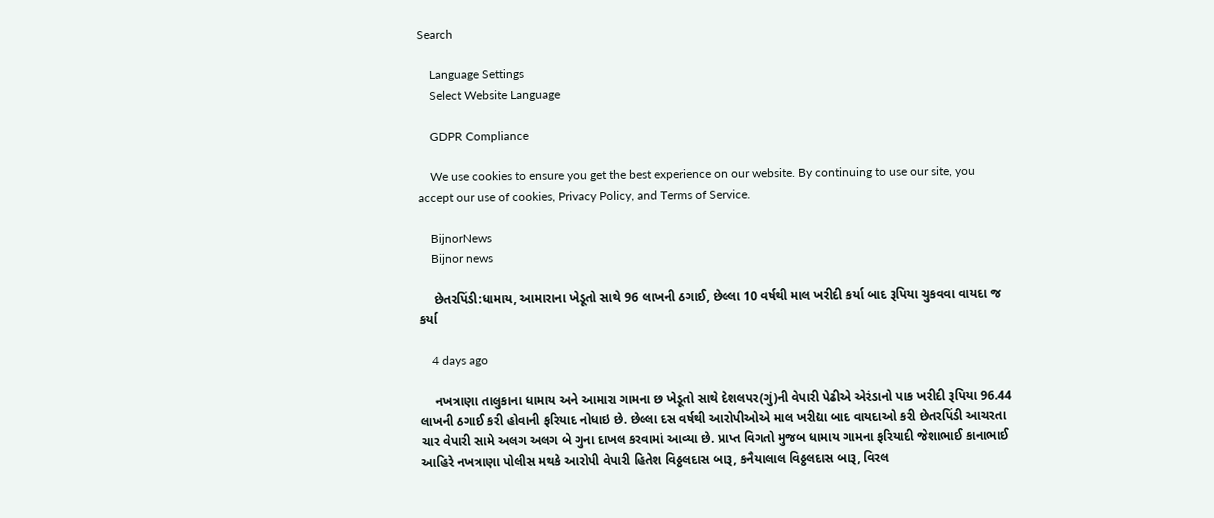Search

    Language Settings
    Select Website Language

    GDPR Compliance

    We use cookies to ensure you get the best experience on our website. By continuing to use our site, you accept our use of cookies, Privacy Policy, and Terms of Service.

    BijnorNews
    Bijnor news

    છેતરપિંડી:ધામાય, આમારાના ખેડૂતો સાથે 96 લાખની ઠગાઈ, છેલ્લા 10 વર્ષથી માલ ખરીદી કર્યા બાદ રૂપિયા ચુકવવા વાયદા જ કર્યા

    4 days ago

    નખત્રાણા તાલુકાના ધામાય અને આમારા ગામના છ ખેડૂતો સાથે દેશલપર(ગું)ની વેપારી પેઢીએ એરંડાનો પાક ખરીદી રૂપિયા 96.44 લાખની ઠગાઈ કરી હોવાની ફરિયાદ નોધાઇ છે. છેલ્લા દસ વર્ષથી આરોપીઓએ માલ ખરીદ્યા બાદ વાયદાઓ કરી છેતરપિંડી આચરતા ચાર વેપારી સામે અલગ અલગ બે ગુના દાખલ કરવામાં આવ્યા છે. પ્રાપ્ત વિગતો મુજબ ધામાય ગામના ફરિયાદી જેશાભાઈ કાનાભાઈ આહિરે નખત્રાણા પોલીસ મથકે આરોપી વેપારી હિતેશ વિઠ્ઠલદાસ બારૂ, કનૈયાલાલ વિઠ્ઠલદાસ બારૂ, વિરલ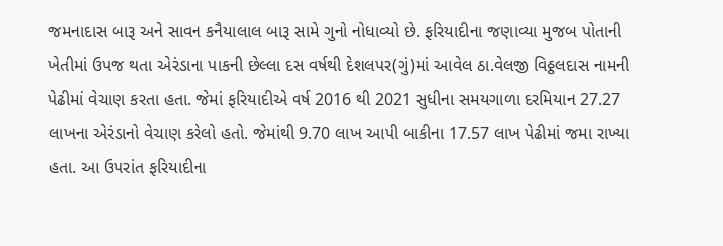જમનાદાસ બારૂ અને સાવન કનૈયાલાલ બારૂ સામે ગુનો નોધાવ્યો છે. ફરિયાદીના જણાવ્યા મુજબ પોતાની ખેતીમાં ઉપજ થતા એરંડાના પાકની છેલ્લા દસ વર્ષથી દેશલપર(ગું)માં આવેલ ઠા.વેલજી વિઠ્ઠલદાસ નામની પેઢીમાં વેચાણ કરતા હતા. જેમાં ફરિયાદીએ વર્ષ 2016 થી 2021 સુધીના સમયગાળા દરમિયાન 27.27 લાખના એરંડાનો વેચાણ કરેલો હતો. જેમાંથી 9.70 લાખ આપી બાકીના 17.57 લાખ પેઢીમાં જમા રાખ્યા હતા. આ ઉપરાંત ફરિયાદીના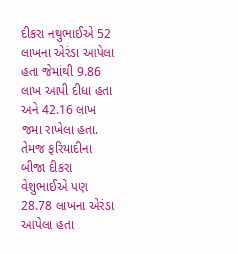દીકરા નથુભાઈએ 52 લાખના એરંડા આપેલા હતા જેમાંથી 9.86 લાખ આપી દીધા હતા અને 42.16 લાખ જમા રાખેલા હતા. તેમજ ફરિયાદીના બીજા દીકરા વેશુભાઈએ પણ 28.78 લાખના એરંડા આપેલા હતા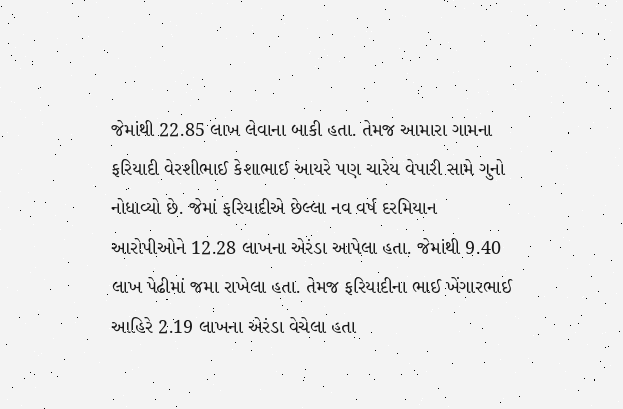જેમાંથી 22.85 લાખ લેવાના બાકી હતા. તેમજ આમારા ગામના ફરિયાદી વેરશીભાઈ કેશાભાઈ આયરે પણ ચારેય વેપારી સામે ગુનો નોધાવ્યો છે. જેમાં ફરિયાદીએ છેલ્લા નવ વર્ષ દરમિયાન આરોપીઓને 12.28 લાખના એરંડા આપેલા હતા. જેમાંથી 9.40 લાખ પેઢીમાં જમા રાખેલા હતા. તેમજ ફરિયાદીના ભાઈ ખેંગારભાઈ આહિરે 2.19 લાખના એરંડા વેચેલા હતા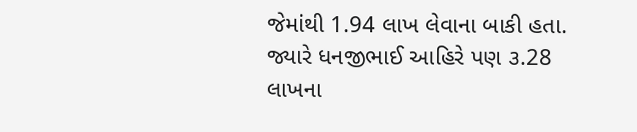જેમાંથી 1.94 લાખ લેવાના બાકી હતા. જ્યારે ધનજીભાઈ આહિરે પણ ૩.28 લાખના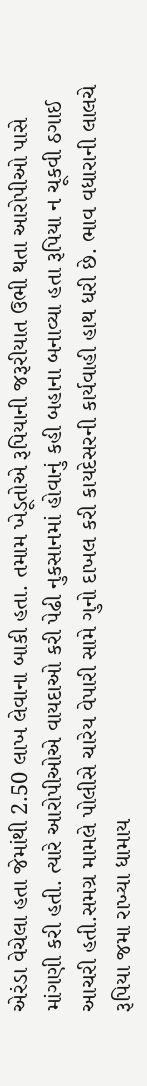એરંડા વેચેલા હતા જેમાંથી 2.50 લાખ લેવાના બાકી હતા. તમામ ખેડૂતોએ રૂપિયાની જરૂરીયાત ઉભી થતા આરોપીઓ પાસે માંગણી કરી હતી. ત્યારે આરોપીઓએ વાયદાઓ કરી પેઢી નુકસાનમાં હોવાનું કહી બહાના બનાવ્યા હતા રૂપિયા ન ચૂકવી ઠગાઈ આચરી હતી.સમગ્ર મામલે પોલીસે ચારેય વેપારી સામે ગુનો દાખલ કરી કાયદેસરની કાર્યવાહી હાથ ધરી છે. ભાવ વધારાની લાલચે રૂપિયા જમા રાખ્યા ધામાય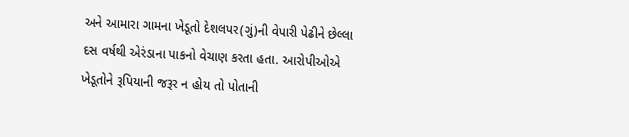અને આમારા ગામના ખેડૂતો દેશલપર(ગું)ની વેપારી પેઢીને છેલ્લા દસ વર્ષથી એરંડાના પાકનો વેચાણ કરતા હતા. આરોપીઓએ ખેડૂતોને રૂપિયાની જરૂર ન હોય તો પોતાની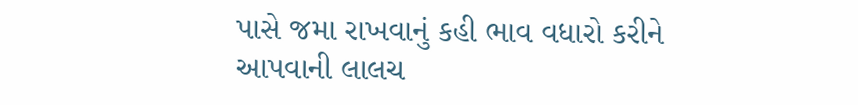પાસે જમા રાખવાનું કહી ભાવ વધારો કરીને આપવાની લાલચ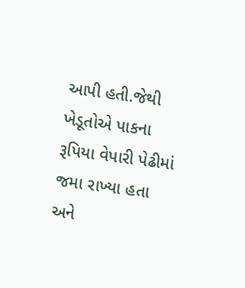આપી હતી.જેથી ખેડૂતોએ પાકના રૂપિયા વેપારી પેઢીમાં જમા રાખ્યા હતા અને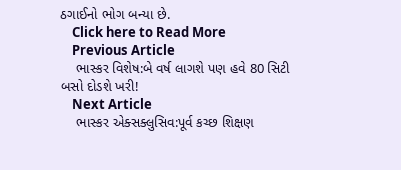ઠગાઈનો ભોગ બન્યા છે.
    Click here to Read More
    Previous Article
    ભાસ્કર વિશેષ:બે વર્ષ લાગશે પણ હવે 80 સિટી બસો દોડશે ખરી!
    Next Article
    ભાસ્કર એક્સક્લુસિવ:પૂર્વ કચ્છ શિક્ષણ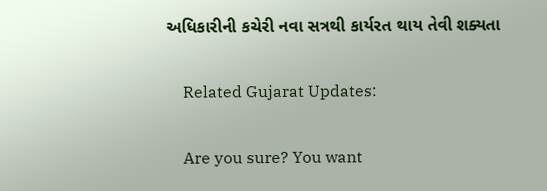અધિકારીની કચેરી નવા સત્રથી કાર્યરત થાય તેવી શક્યતા

    Related Gujarat Updates:

    Are you sure? You want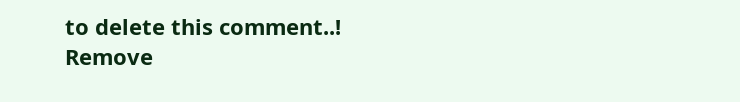to delete this comment..! Remove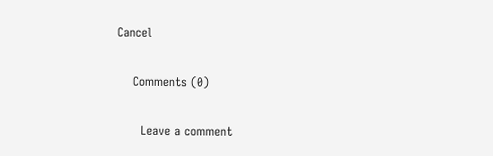Cancel

    Comments (0)

      Leave a comment